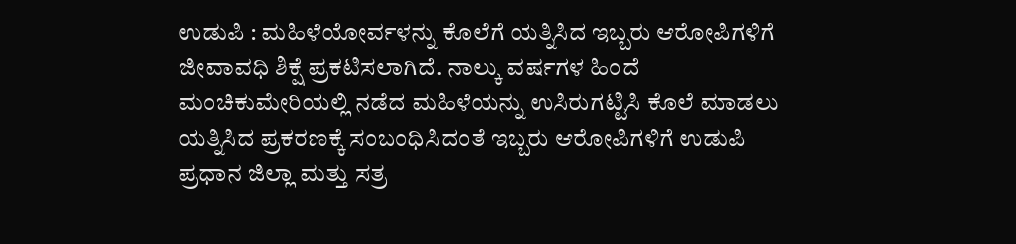ಉಡುಪಿ : ಮಹಿಳೆಯೋರ್ವಳನ್ನು ಕೊಲೆಗೆ ಯತ್ನಿಸಿದ ಇಬ್ಬರು ಆರೋಪಿಗಳಿಗೆ ಜೀವಾವಧಿ ಶಿಕ್ಷೆ ಪ್ರಕಟಿಸಲಾಗಿದೆ. ನಾಲ್ಕು ವರ್ಷಗಳ ಹಿಂದೆ ಮಂಚಿಕುಮೇರಿಯಲ್ಲಿ ನಡೆದ ಮಹಿಳೆಯನ್ನು ಉಸಿರುಗಟ್ಟಿಸಿ ಕೊಲೆ ಮಾಡಲು ಯತ್ನಿಸಿದ ಪ್ರಕರಣಕ್ಕೆ ಸಂಬಂಧಿಸಿದಂತೆ ಇಬ್ಬರು ಆರೋಪಿಗಳಿಗೆ ಉಡುಪಿ ಪ್ರಧಾನ ಜಿಲ್ಲಾ ಮತ್ತು ಸತ್ರ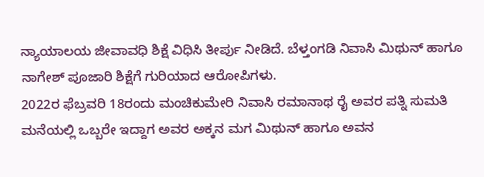ನ್ಯಾಯಾಲಯ ಜೀವಾವಧಿ ಶಿಕ್ಷೆ ವಿಧಿಸಿ ತೀರ್ಪು ನೀಡಿದೆ. ಬೆಳ್ತಂಗಡಿ ನಿವಾಸಿ ಮಿಥುನ್ ಹಾಗೂ ನಾಗೇಶ್ ಪೂಜಾರಿ ಶಿಕ್ಷೆಗೆ ಗುರಿಯಾದ ಆರೋಪಿಗಳು.
2022ರ ಫೆಬ್ರವರಿ 18ರಂದು ಮಂಚಿಕುಮೇರಿ ನಿವಾಸಿ ರಮಾನಾಥ ರೈ ಅವರ ಪತ್ನಿ ಸುಮತಿ ಮನೆಯಲ್ಲಿ ಒಬ್ಬರೇ ಇದ್ದಾಗ ಅವರ ಅಕ್ಕನ ಮಗ ಮಿಥುನ್ ಹಾಗೂ ಅವನ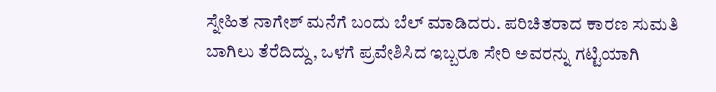ಸ್ನೇಹಿತ ನಾಗೇಶ್ ಮನೆಗೆ ಬಂದು ಬೆಲ್ ಮಾಡಿದರು. ಪರಿಚಿತರಾದ ಕಾರಣ ಸುಮತಿ ಬಾಗಿಲು ತೆರೆದಿದ್ದು, ಒಳಗೆ ಪ್ರವೇಶಿಸಿದ ಇಬ್ಬರೂ ಸೇರಿ ಅವರನ್ನು ಗಟ್ಟಿಯಾಗಿ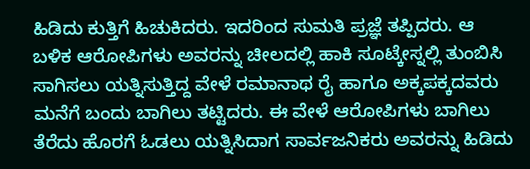ಹಿಡಿದು ಕುತ್ತಿಗೆ ಹಿಚುಕಿದರು. ಇದರಿಂದ ಸುಮತಿ ಪ್ರಜ್ಞೆ ತಪ್ಪಿದರು. ಆ ಬಳಿಕ ಆರೋಪಿಗಳು ಅವರನ್ನು ಚೀಲದಲ್ಲಿ ಹಾಕಿ ಸೂಟ್ಕೇಸ್ನಲ್ಲಿ ತುಂಬಿಸಿ ಸಾಗಿಸಲು ಯತ್ನಿಸುತ್ತಿದ್ದ ವೇಳೆ ರಮಾನಾಥ ರೈ ಹಾಗೂ ಅಕ್ಕಪಕ್ಕದವರು ಮನೆಗೆ ಬಂದು ಬಾಗಿಲು ತಟ್ಟಿದರು. ಈ ವೇಳೆ ಆರೋಪಿಗಳು ಬಾಗಿಲು ತೆರೆದು ಹೊರಗೆ ಓಡಲು ಯತ್ನಿಸಿದಾಗ ಸಾರ್ವಜನಿಕರು ಅವರನ್ನು ಹಿಡಿದು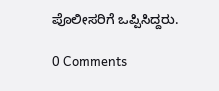ಪೊಲೀಸರಿಗೆ ಒಪ್ಪಿಸಿದ್ದರು.

0 Comments